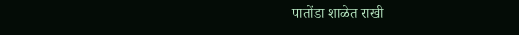पातोंडा शाळेत राखी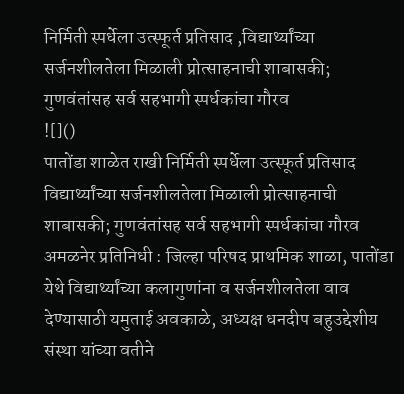निर्मिती स्पर्धेला उत्स्फूर्त प्रतिसाद ,विद्यार्थ्यांच्या सर्जनशीलतेला मिळाली प्रोत्साहनाची शाबासकी; गुणवंतांसह सर्व सहभागी स्पर्धकांचा गौरव
![]()
पातोंडा शाळेत राखी निर्मिती स्पर्धेला उत्स्फूर्त प्रतिसाद
विद्यार्थ्यांच्या सर्जनशीलतेला मिळाली प्रोत्साहनाची शाबासकी; गुणवंतांसह सर्व सहभागी स्पर्धकांचा गौरव
अमळनेर प्रतिनिधी : जिल्हा परिषद प्राथमिक शाळा, पातोंडा येथे विद्यार्थ्यांच्या कलागुणांना व सर्जनशीलतेला वाव देण्यासाठी यमुताई अवकाळे, अध्यक्ष धनदीप बहुउद्देशीय संस्था यांच्या वतीने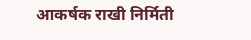आकर्षक राखी निर्मिती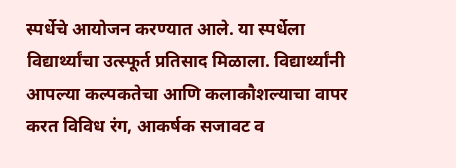स्पर्धेचे आयोजन करण्यात आले. या स्पर्धेला विद्यार्थ्यांचा उत्स्फूर्त प्रतिसाद मिळाला. विद्यार्थ्यांनी आपल्या कल्पकतेचा आणि कलाकौशल्याचा वापर करत विविध रंग, आकर्षक सजावट व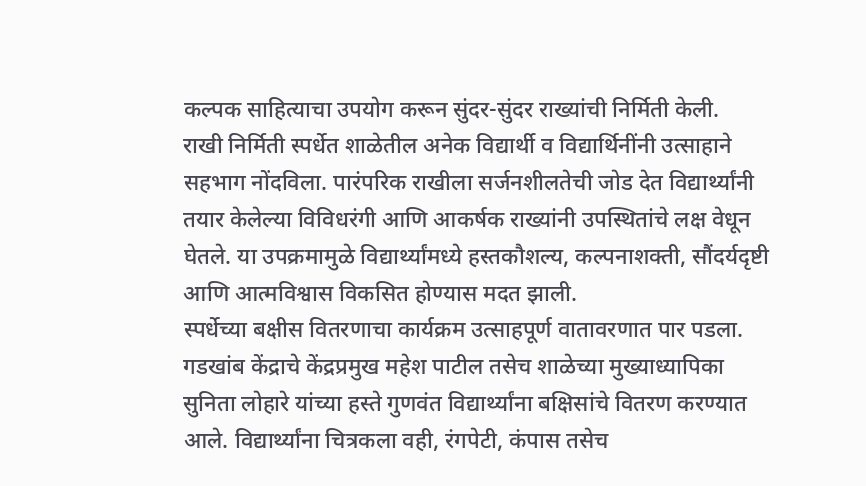कल्पक साहित्याचा उपयोग करून सुंदर-सुंदर राख्यांची निर्मिती केली.
राखी निर्मिती स्पर्धेत शाळेतील अनेक विद्यार्थी व विद्यार्थिनींनी उत्साहाने सहभाग नोंदविला. पारंपरिक राखीला सर्जनशीलतेची जोड देत विद्यार्थ्यांनी तयार केलेल्या विविधरंगी आणि आकर्षक राख्यांनी उपस्थितांचे लक्ष वेधून घेतले. या उपक्रमामुळे विद्यार्थ्यांमध्ये हस्तकौशल्य, कल्पनाशक्ती, सौंदर्यदृष्टी आणि आत्मविश्वास विकसित होण्यास मदत झाली.
स्पर्धेच्या बक्षीस वितरणाचा कार्यक्रम उत्साहपूर्ण वातावरणात पार पडला. गडखांब केंद्राचे केंद्रप्रमुख महेश पाटील तसेच शाळेच्या मुख्याध्यापिका सुनिता लोहारे यांच्या हस्ते गुणवंत विद्यार्थ्यांना बक्षिसांचे वितरण करण्यात आले. विद्यार्थ्यांना चित्रकला वही, रंगपेटी, कंपास तसेच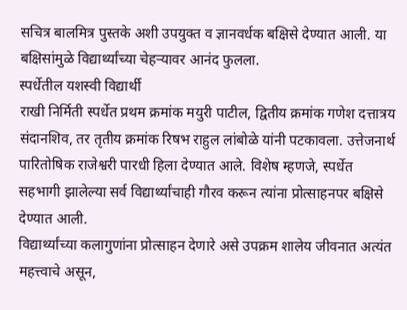सचित्र बालमित्र पुस्तके अशी उपयुक्त व ज्ञानवर्धक बक्षिसे देण्यात आली. या बक्षिसांमुळे विद्यार्थ्यांच्या चेहऱ्यावर आनंद फुलला.
स्पर्धेतील यशस्वी विद्यार्थी
राखी निर्मिती स्पर्धेत प्रथम क्रमांक मयुरी पाटील, द्वितीय क्रमांक गणेश दत्तात्रय संदानशिव, तर तृतीय क्रमांक रिषभ राहुल लांबोळे यांनी पटकावला. उत्तेजनार्थ पारितोषिक राजेश्वरी पारधी हिला देण्यात आले. विशेष म्हणजे, स्पर्धेत सहभागी झालेल्या सर्व विद्यार्थ्यांचाही गौरव करून त्यांना प्रोत्साहनपर बक्षिसे देण्यात आली.
विद्यार्थ्यांच्या कलागुणांना प्रोत्साहन देणारे असे उपक्रम शालेय जीवनात अत्यंत महत्त्वाचे असून,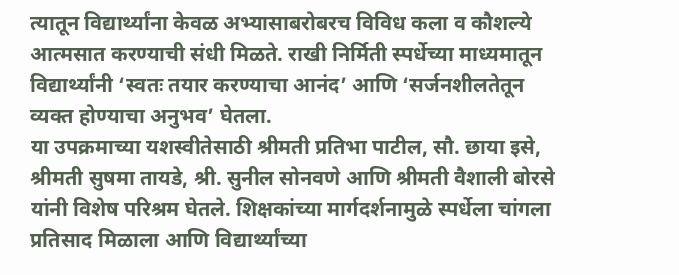त्यातून विद्यार्थ्यांना केवळ अभ्यासाबरोबरच विविध कला व कौशल्ये आत्मसात करण्याची संधी मिळते. राखी निर्मिती स्पर्धेच्या माध्यमातून विद्यार्थ्यांनी ‘स्वतः तयार करण्याचा आनंद’ आणि ‘सर्जनशीलतेतून व्यक्त होण्याचा अनुभव’ घेतला.
या उपक्रमाच्या यशस्वीतेसाठी श्रीमती प्रतिभा पाटील, सौ. छाया इसे, श्रीमती सुषमा तायडे, श्री. सुनील सोनवणे आणि श्रीमती वैशाली बोरसे यांनी विशेष परिश्रम घेतले. शिक्षकांच्या मार्गदर्शनामुळे स्पर्धेला चांगला प्रतिसाद मिळाला आणि विद्यार्थ्यांच्या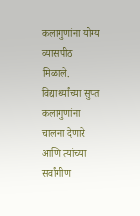कलागुणांना योग्य व्यासपीठ मिळाले.
विद्यार्थ्यांच्या सुप्त कलागुणांना चालना देणारे आणि त्यांच्या सर्वांगीण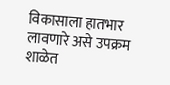विकासाला हातभार लावणारे असे उपक्रम शाळेत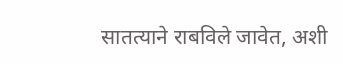सातत्याने राबविले जावेत, अशी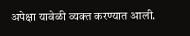अपेक्षा यावेळी व्यक्त करण्यात आली.